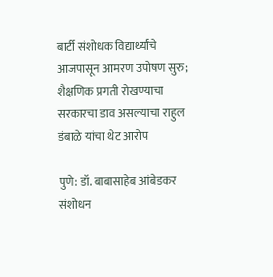बार्टी संशोधक विद्यार्थ्यांचे आजपासून आमरण उपोषण सुरु; शैक्षणिक प्रगती रोखण्याचा सरकारचा डाव असल्याचा राहुल डंबाळे यांचा थेट आरोप

पुणे: डॉ. बाबासाहेब आंबेडकर संशोधन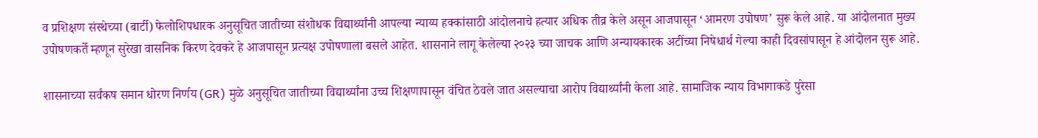व प्रशिक्षण संस्थेच्या (बार्टी) फेलोशिपधारक अनुसूचित जातीच्या संशोधक विद्यार्थ्यांनी आपल्या न्याय्य हक्कांसाठी आंदोलनाचे हत्यार अधिक तीव्र केले असून आजपासून ‘आमरण उपोषण’ सुरू केले आहे. या आंदोलनात मुख्य उपोषणकर्ते म्हणून सुरेखा वासनिक किरण देवकरे हे आजपासून प्रत्यक्ष उपोषणाला बसले आहेत. शासनाने लागू केलेल्या २०२३ च्या जाचक आणि अन्यायकारक अटींच्या निषेधार्थ गेल्या काही दिवसांपासून हे आंदोलन सुरू आहे.

शासनाच्या सर्वंकष समान धोरण निर्णय (GR) मुळे अनुसूचित जातीच्या विद्यार्थ्यांना उच्च शिक्षणापासून वंचित ठेवले जात असल्याचा आरोप विद्यार्थ्यांनी केला आहे. सामाजिक न्याय विभागाकडे पुरेसा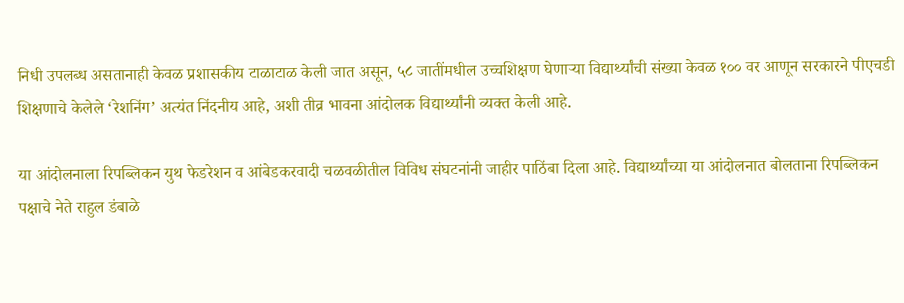निधी उपलब्ध असतानाही केवळ प्रशासकीय टाळाटाळ केली जात असून, ५८ जातींमधील उच्चशिक्षण घेणाऱ्या विद्यार्थ्यांची संख्या केवळ १०० वर आणून सरकारने पीएचडी शिक्षणाचे केलेले ‘रेशनिंग’ अत्यंत निंदनीय आहे, अशी तीव्र भावना आंदोलक विद्यार्थ्यांनी व्यक्त केली आहे.

या आंदोलनाला रिपब्लिकन युथ फेडरेशन व आंबेडकरवादी चळवळीतील विविध संघटनांनी जाहीर पाठिंबा दिला आहे. विद्यार्थ्यांच्या या आंदोलनात बोलताना रिपब्लिकन पक्षाचे नेते राहुल डंबाळे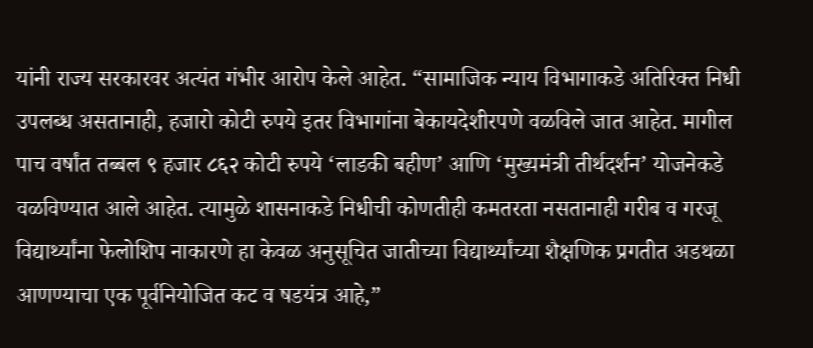यांनी राज्य सरकारवर अत्यंत गंभीर आरोप केले आहेत. “सामाजिक न्याय विभागाकडे अतिरिक्त निधी उपलब्ध असतानाही, हजारो कोटी रुपये इतर विभागांना बेकायदेशीरपणे वळविले जात आहेत. मागील पाच वर्षांत तब्बल ९ हजार ८६२ कोटी रुपये ‘लाडकी बहीण’ आणि ‘मुख्यमंत्री तीर्थदर्शन’ योजनेकडे वळविण्यात आले आहेत. त्यामुळे शासनाकडे निधीची कोणतीही कमतरता नसतानाही गरीब व गरजू विद्यार्थ्यांना फेलोशिप नाकारणे हा केवळ अनुसूचित जातीच्या विद्यार्थ्यांच्या शैक्षणिक प्रगतीत अडथळा आणण्याचा एक पूर्वनियोजित कट व षडयंत्र आहे,”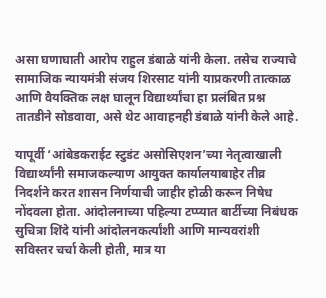असा घणाघाती आरोप राहुल डंबाळे यांनी केला. तसेच राज्याचे सामाजिक न्यायमंत्री संजय शिरसाट यांनी याप्रकरणी तात्काळ आणि वैयक्तिक लक्ष घालून विद्यार्थ्यांचा हा प्रलंबित प्रश्न तातडीने सोडवावा, असे थेट आवाहनही डंबाळे यांनी केले आहे.

यापूर्वी ‘आंबेडकराईट स्टुडंट असोसिएशन’च्या नेतृत्वाखाली विद्यार्थ्यांनी समाजकल्याण आयुक्त कार्यालयाबाहेर तीव्र निदर्शने करत शासन निर्णयाची जाहीर होळी करून निषेध नोंदवला होता. आंदोलनाच्या पहिल्या टप्प्यात बार्टीच्या निबंधक सुचित्रा शिंदे यांनी आंदोलनकर्त्यांशी आणि मान्यवरांशी सविस्तर चर्चा केली होती, मात्र या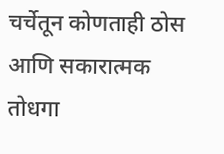चर्चेतून कोणताही ठोस आणि सकारात्मक तोधगा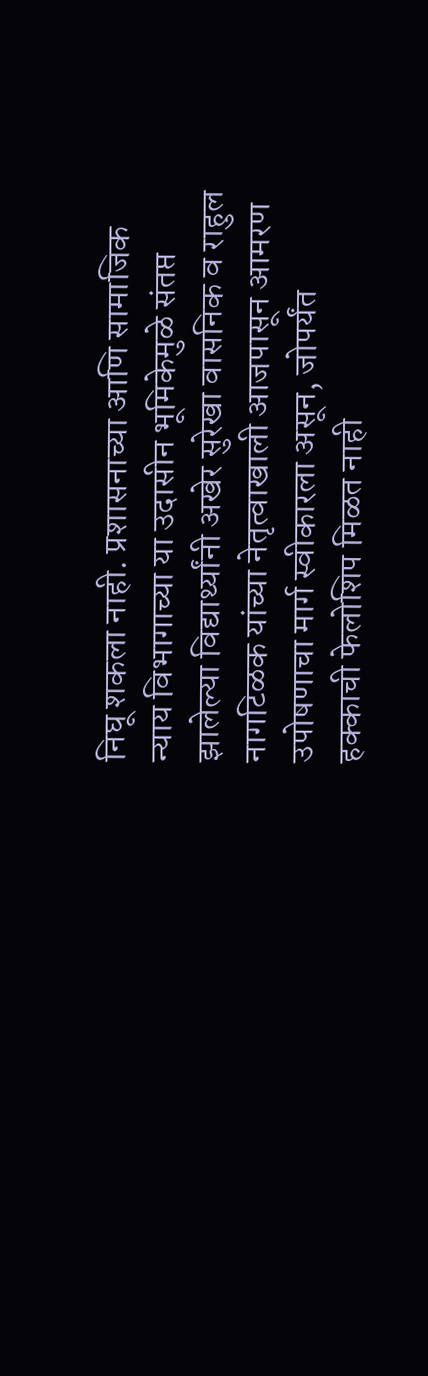निघू शकला नाही. प्रशासनाच्या आणि सामाजिक न्याय विभागाच्या या उदासीन भूमिकेमुळे संतप्त झालेल्या विद्यार्थ्यांनी अखेर सुरेखा वासनिक व राहुल नागटिळक यांच्या नेतृत्वाखाली आजपासून आमरण उपोषणाचा मार्ग स्वीकारला असून, जोपर्यंत हक्काची फेलोशिप मिळत नाही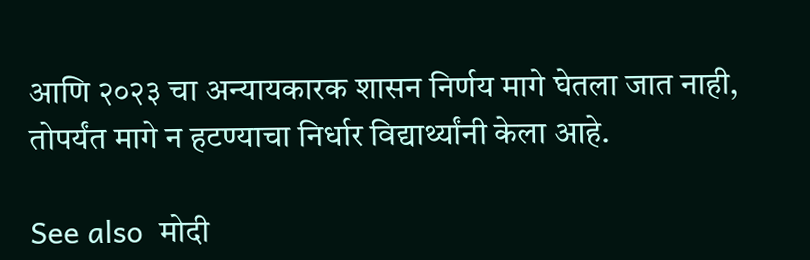आणि २०२३ चा अन्यायकारक शासन निर्णय मागे घेतला जात नाही, तोपर्यंत मागे न हटण्याचा निर्धार विद्यार्थ्यांनी केला आहे.

See also  मोदी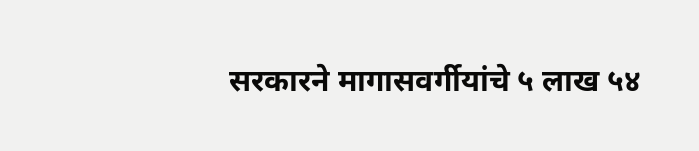सरकारने मागासवर्गीयांचे ५ लाख ५४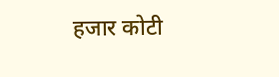हजार कोटी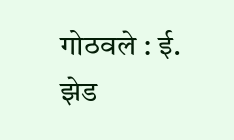गोठवले : ई. झेड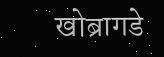खोब्रागडे